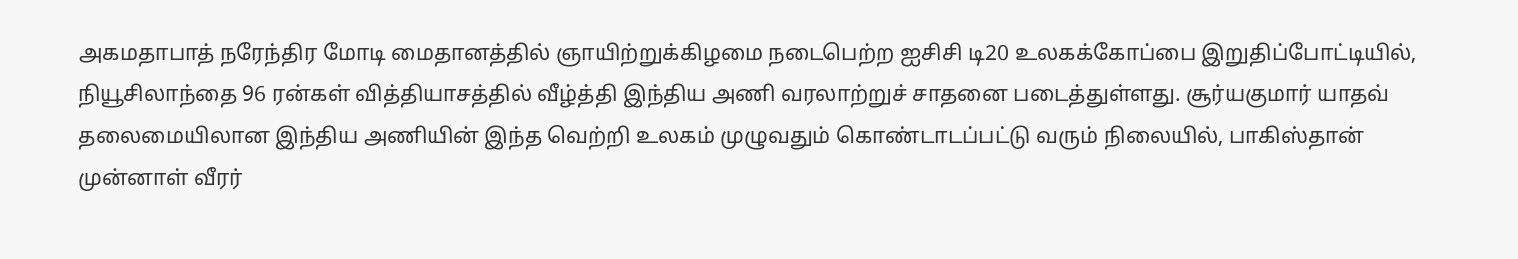அகமதாபாத் நரேந்திர மோடி மைதானத்தில் ஞாயிற்றுக்கிழமை நடைபெற்ற ஐசிசி டி20 உலகக்கோப்பை இறுதிப்போட்டியில், நியூசிலாந்தை 96 ரன்கள் வித்தியாசத்தில் வீழ்த்தி இந்திய அணி வரலாற்றுச் சாதனை படைத்துள்ளது. சூர்யகுமார் யாதவ் தலைமையிலான இந்திய அணியின் இந்த வெற்றி உலகம் முழுவதும் கொண்டாடப்பட்டு வரும் நிலையில், பாகிஸ்தான் முன்னாள் வீரர்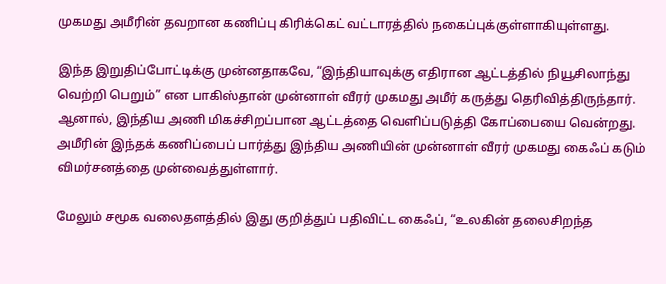முகமது அமீரின் தவறான கணிப்பு கிரிக்கெட் வட்டாரத்தில் நகைப்புக்குள்ளாகியுள்ளது.

இந்த இறுதிப்போட்டிக்கு முன்னதாகவே, “இந்தியாவுக்கு எதிரான ஆட்டத்தில் நியூசிலாந்து வெற்றி பெறும்” என பாகிஸ்தான் முன்னாள் வீரர் முகமது அமீர் கருத்து தெரிவித்திருந்தார். ஆனால், இந்திய அணி மிகச்சிறப்பான ஆட்டத்தை வெளிப்படுத்தி கோப்பையை வென்றது. அமீரின் இந்தக் கணிப்பைப் பார்த்து இந்திய அணியின் முன்னாள் வீரர் முகமது கைஃப் கடும் விமர்சனத்தை முன்வைத்துள்ளார்.

மேலும் சமூக வலைதளத்தில் இது குறித்துப் பதிவிட்ட கைஃப், “உலகின் தலைசிறந்த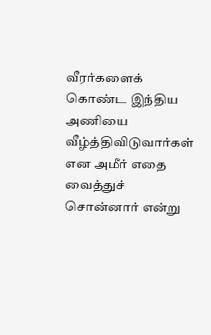வீரர்களைக் கொண்ட இந்திய அணியை வீழ்த்திவிடுவார்கள் என அமீர் எதை வைத்துச் சொன்னார் என்று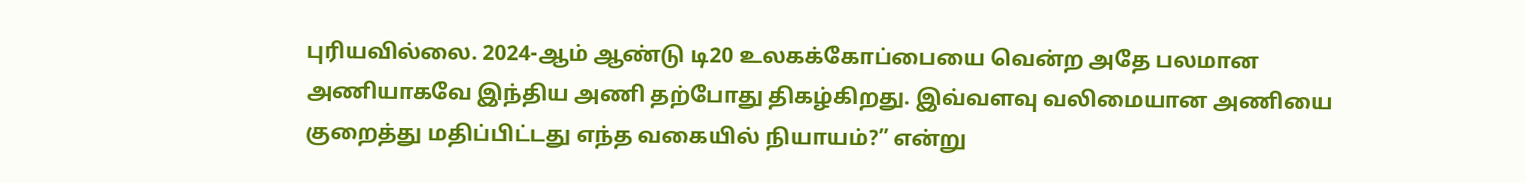புரியவில்லை. 2024-ஆம் ஆண்டு டி20 உலகக்கோப்பையை வென்ற அதே பலமான அணியாகவே இந்திய அணி தற்போது திகழ்கிறது. இவ்வளவு வலிமையான அணியை குறைத்து மதிப்பிட்டது எந்த வகையில் நியாயம்?” என்று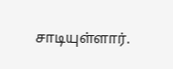சாடியுள்ளார்.